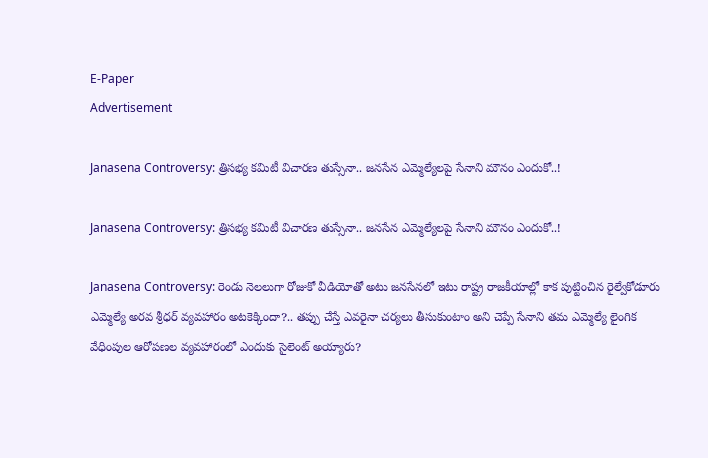E-Paper
Advertisement

Janasena Controversy: త్రిసభ్య కమిటీ విచారణ తుస్సేనా.. జనసేన ఎమ్మెల్యేలపై సేనాని మౌనం ఎందుకో..!

Janasena Controversy: త్రిసభ్య కమిటీ విచారణ తుస్సేనా.. జనసేన ఎమ్మెల్యేలపై సేనాని మౌనం ఎందుకో..!

Janasena Controversy: రెండు నెలలుగా రోజుకో వీడియోతో అటు జనసేనలో ఇటు రాష్ట్ర రాజకీయాల్లో కాక పుట్టించిన రైల్వేకోడూరు ఎమ్మెల్యే అరవ శ్రీధర్ వ్యవహారం అటకెక్కిందా?.. తప్పు చేస్తే ఎవరైనా చర్యలు తీసుకుంటాం అని చెప్పే సేనాని తమ ఎమ్మెల్యే లైంగిక వేధింపుల ఆరోపణల వ్యవహారంలో ఎందుకు సైలెంట్ అయ్యారు?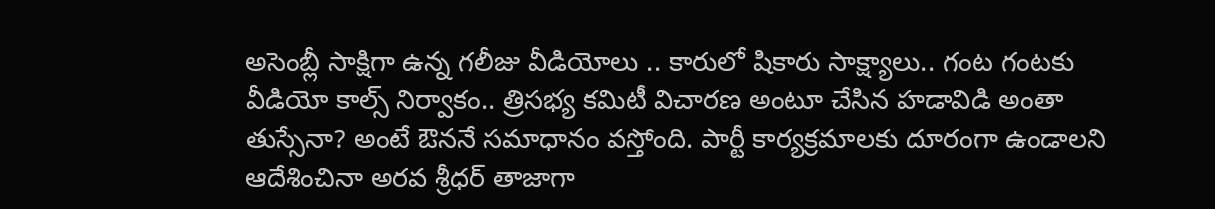అసెంబ్లీ సాక్షిగా ఉన్న గలీజు వీడియోలు .. కారులో షికారు సాక్ష్యాలు.. గంట గంటకు వీడియో కాల్స్ నిర్వాకం.. త్రిసభ్య కమిటీ విచారణ అంటూ చేసిన హడావిడి అంతా తుస్సేనా? అంటే ఔననే సమాధానం వస్తోంది. పార్టీ కార్యక్రమాలకు దూరంగా ఉండాలని ఆదేశించినా అరవ శ్రీధర్ తాజాగా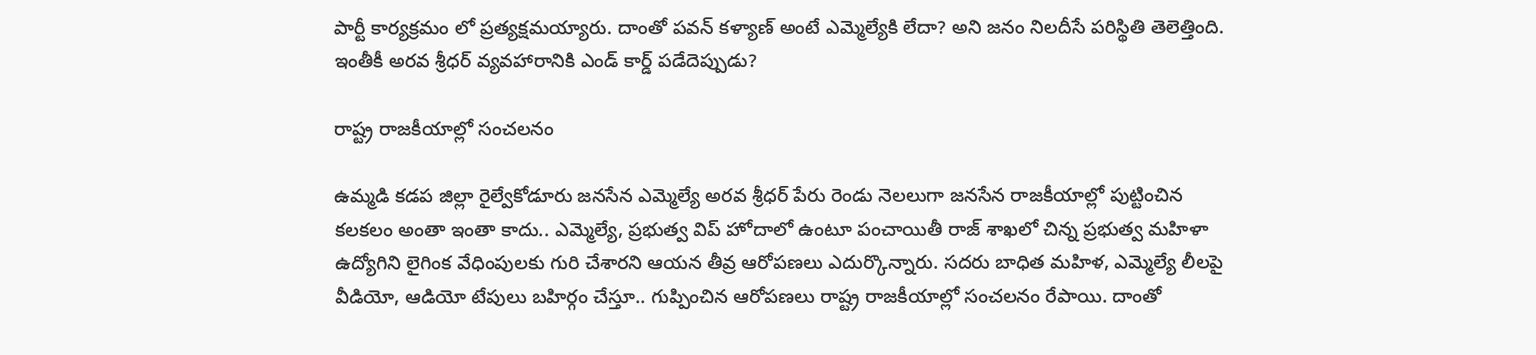పార్టీ కార్యక్రమం లో ప్రత్యక్షమయ్యారు. దాంతో పవన్ కళ్యాణ్ అంటే ఎమ్మెల్యేకి లేదా? అని జనం నిలదీసే పరిస్థితి తెలెత్తింది. ఇంతీకీ అరవ శ్రీధర్ వ్యవహారానికి ఎండ్ కార్డ్ పడేదెప్పుడు?

రాష్ట్ర రాజకీయాల్లో సంచలనం

ఉమ్మడి కడప జిల్లా రైల్వేకోడూరు జనసేన ఎమ్మెల్యే అరవ శ్రీధర్ పేరు రెండు నెలలుగా జనసేన రాజకీయాల్లో పుట్టించిన కలకలం అంతా ఇంతా కాదు.. ఎమ్మెల్యే, ప్రభుత్వ విప్ హోదాలో ఉంటూ పంచాయితీ రాజ్ శాఖలో చిన్న ప్రభుత్వ మహిళా ఉద్యోగిని లైగింక వేధింపులకు గురి చేశారని ఆయన తీవ్ర ఆరోపణలు ఎదుర్కొన్నారు. సదరు బాధిత మహిళ, ఎమ్మెల్యే లీలపై వీడియో, ఆడియో టేపులు బహిర్గం చేస్తూ.. గుప్పించిన ఆరోపణలు రాష్ట్ర రాజకీయాల్లో సంచలనం రేపాయి. దాంతో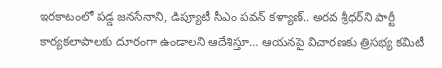ఇరకాటంలో పడ్డ జనసేనాని, డిప్యూటీ సీఎం పవన్ కళ్యాణ్.. అరవ శ్రీధర్‌ని పార్టీ కార్యకలాపాలకు దూరంగా ఉండాలని ఆదేశిస్తూ… ఆయనపై విచారణకు త్రిసభ్య కమిటీ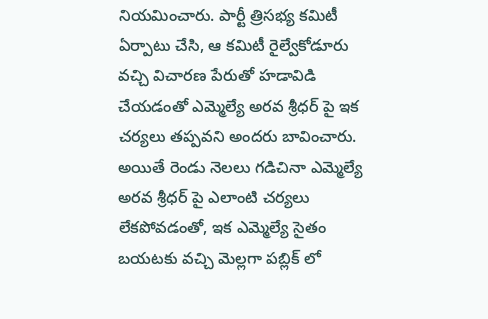నియమించారు. పార్టీ త్రిసభ్య కమిటీ ఏర్పాటు చేసి, ఆ కమిటీ రైల్వేకోడూరు వచ్చి విచారణ పేరుతో హడావిడి చేయడంతో ఎమ్మెల్యే అరవ శ్రీధర్ పై ఇక చర్యలు తప్పవని అందరు బావించారు. అయితే రెండు నెలలు గడిచినా ఎమ్మెల్యే అరవ శ్రీధర్ పై ఎలాంటి చర్యలు లేకపోవడంతో, ఇక ఎమ్మెల్యే సైతం బయటకు వచ్చి మెల్లగా పబ్లిక్ లో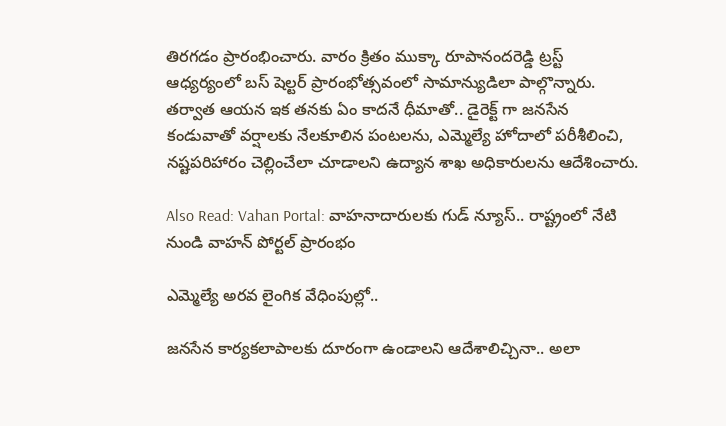తిరగడం ప్రారంభించారు. వారం క్రితం ముక్కా రూపానందరెడ్డి ట్రస్ట్ ఆధ్యర్యంలో బస్ షెల్టర్ ప్రారంభోత్సవంలో సామాన్యుడిలా పాల్గొన్నారు. తర్వాత ఆయన ఇక తనకు ఏం కాదనే ధీమాతో.. డైరెక్ట్ గా జనసేన కండువాతో వర్షాలకు నేలకూలిన పంటలను, ఎమ్మెల్యే హోదాలో పరీశీలించి, నష్టపరిహారం చెల్లించేలా చూడాలని ఉద్యాన శాఖ అధికారులను ఆదేశించారు.

Also Read: Vahan Portal: వాహనాదారులకు గుడ్ న్యూస్.. రాష్ట్రంలో నేటి నుండి వాహన్ పోర్టల్ ప్రారంభం

ఎమ్మెల్యే అరవ లైంగిక వేధింపుల్లో..

జనసేన కార్యకలాపాలకు దూరంగా ఉండాలని ఆదేశాలిచ్చినా.. అలా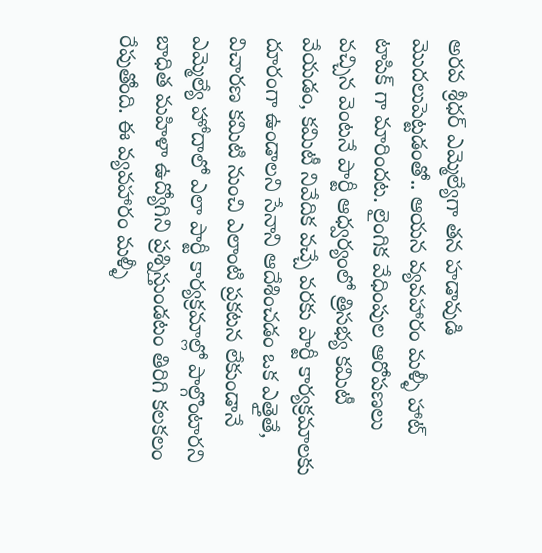అరవ శ్రీధర్ ఎమ్మెల్యేగా తన హడావుడి మొదలుపెట్టడంతో.. ఆయన వ్యవహారం మళ్ళీ హాట్ టాపిక్ గా మారిందట. లైంగిక వేధింపుల ఆరోపణలు వచ్చిన వెంటనే పార్టీ ఆధ్వర్యంలో త్రిసభ్య కమిటీ వేయడం, కమిటీ నివేదిక వచ్చే వరకు పార్టీ కార్యక్రమాలకు దూరంగా ఉండాలని సేనాని ఆదేశించడం ఒక ఎత్తైతే, విచారణ కమిటి నుంచి ఎలాంటి ప్రకటన లేకుండానే ఎమ్మెల్యే హోదాలో ఎలా పార్టీ కార్యక్రమాల్లో పాల్గొంటారని బాధిత మహిళా ఉద్యోగిని ప్రశ్నిస్తుండటం తిరిగి కలకలం రేపుతోంది. ఈ వ్యవహారం మళ్ళీ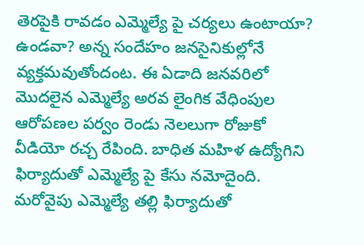తెరపైకి రావడం ఎమ్మెల్యే పై చర్యలు ఉంటాయా? ఉండవా? అన్న సందేహం జనసైనికుల్లోనే వ్యక్తమవుతోందంట. ఈ ఏడాది జనవరిలో మొదలైన ఎమ్మెల్యే అరవ లైంగిక వేధింపుల ఆరోపణల పర్వం రెండు నెలలుగా రోజుకో వీడియో రచ్చ రేపింది. బాధిత మహిళ ఉద్యోగిని ఫిర్యాదుతో ఎమ్మెల్యే పై కేసు నమోదైంది. మరోవైపు ఎమ్మెల్యే తల్లి ఫిర్యాదుతో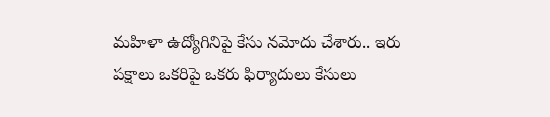మహిళా ఉద్యోగినిపై కేసు నమోదు చేశారు.. ఇరు పక్షాలు ఒకరిపై ఒకరు ఫిర్యాదులు కేసులు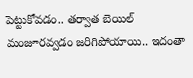పెట్టుకోవడం.. తర్వాత బెయిల్ మంజూరవ్వడం జరిగిపోయాయి.. ఇదంతా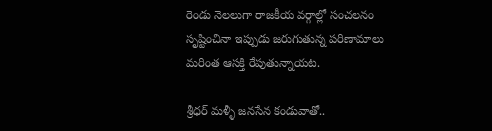రెండు నెలలుగా రాజకీయ వర్గాల్లో సంచలనం సృష్టించినా ఇప్పుడు జరుగుతున్న పరిణామాలు మరింత ఆసక్తి రేపుతున్నాయట.

శ్రీధర్ మళ్ళీ జనసేన కండువాతో..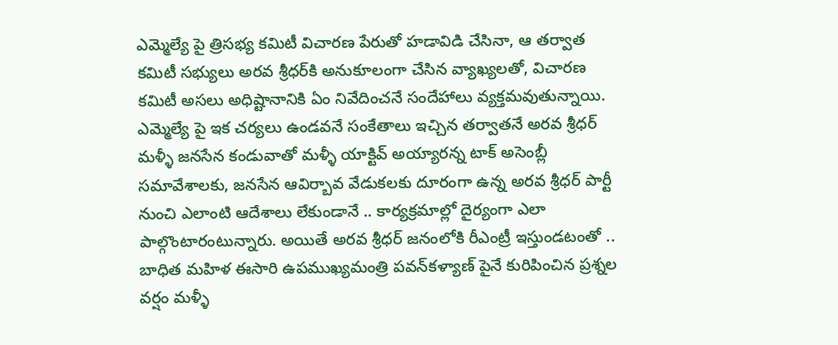ఎమ్మెల్యే పై త్రిసభ్య కమిటీ విచారణ పేరుతో హడావిడి చేసినా, ఆ తర్వాత కమిటీ సభ్యులు అరవ శ్రీధర్‌కి అనుకూలంగా చేసిన వ్యాఖ్యలతో, విచారణ కమిటీ అసలు అధిష్టానానికి ఏం నివేదించనే సందేహాలు వ్యక్తమవుతున్నాయి. ఎమ్మెల్యే పై ఇక చర్యలు ఉండవనే సంకేతాలు ఇచ్చిన తర్వాతనే అరవ శ్రీధర్ మళ్ళీ జనసేన కండువాతో మళ్ళీ యాక్టివ్ అయ్యారన్న టాక్ అసెంబ్లీ సమావేశాలకు, జనసేన ఆవిర్బావ వేడుకలకు దూరంగా ఉన్న అరవ శ్రీధర్ పార్టీ నుంచి ఎలాంటి ఆదేశాలు లేకుండానే .. కార్యక్రమాల్లో దైర్యంగా ఎలా పాల్గొంటారంటున్నారు. అయితే అరవ శ్రీధర్ జనంలోకి రీఎంట్రీ ఇస్తుండటంతో .. బాధిత మహిళ ఈసారి ఉపముఖ్యమంత్రి పవన్‌కళ్యాణ్‌ పైనే కురిపించిన ప్రశ్నల వర్షం మళ్ళీ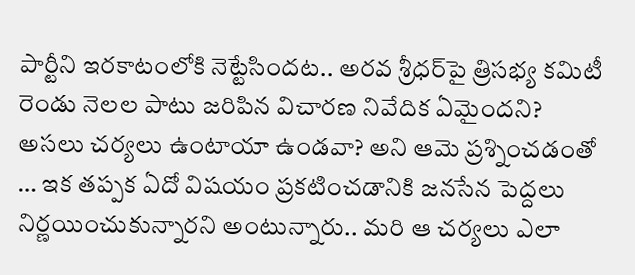పార్టీని ఇరకాటంలోకి నెట్టేసిందట.. అరవ శ్రీధర్‌పై త్రిసభ్య కమిటీ రెండు నెలల పాటు జరిపిన విచారణ నివేదిక ఏమైందని? అసలు చర్యలు ఉంటాయా ఉండవా? అని ఆమె ప్రశ్నించడంతో … ఇక తప్పక ఏదో విషయం ప్రకటించడానికి జనసేన పెద్దలు నిర్ణయించుకున్నారని అంటున్నారు.. మరి ఆ చర్యలు ఎలా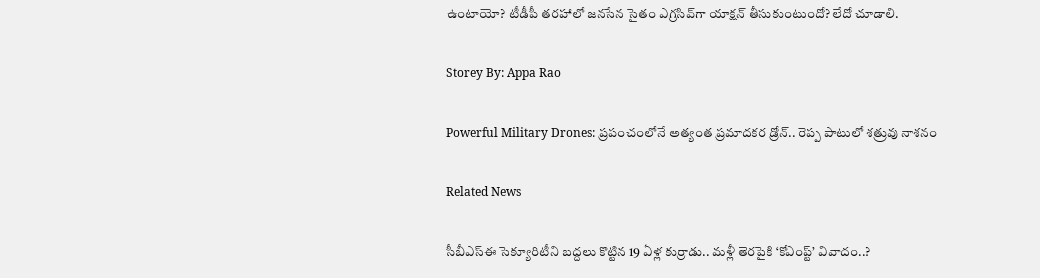ఉంటాయో? టీడీపీ తరహాలో జనసేన సైతం ఎగ్రసివ్‌గా యాక్షన్ తీసుకుంటుందో? లేదో చూడాలి.

Storey By: Appa Rao

Powerful Military Drones: ప్రపంచంలోనే అత్యంత ప్రమాదకర డ్రోన్.. రెప్ప పాటులో శత్రువు నాశనం

Related News

సీబీఎస్‌ఈ సెక్యూరిటీని బద్దలు కొట్టిన 19 ఏళ్ల కుర్రాడు.. మళ్లీ తెరపైకి ‘కోఎంప్ట్’ వివాదం..?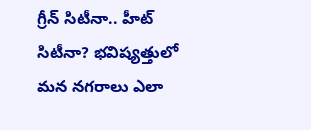గ్రీన్ సిటీనా.. హీట్ సిటీనా? భవిష్యత్తులో మన నగరాలు ఎలా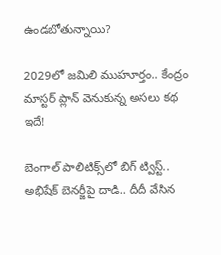ఉండబోతున్నాయి?

2029లో జమిలి ముహూర్తం.. కేంద్రం మాస్టర్ ప్లాన్ వెనుకున్న అసలు కథ ఇదే!

బెంగాల్ పాలిటిక్స్‌లో బిగ్ ట్విస్ట్.. అభిషేక్ బెనర్జీపై దాడి.. దీదీ వేసిన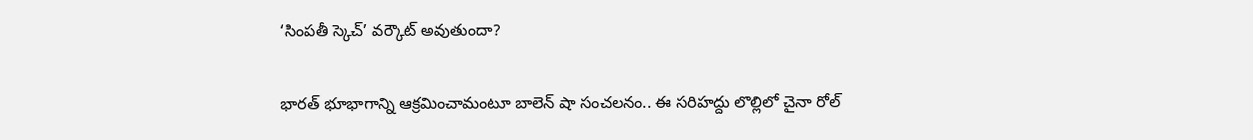‘సింపతీ స్కెచ్’ వర్కౌట్ అవుతుందా?

భారత్ భూభాగాన్ని ఆక్రమించామంటూ బాలెన్ షా సంచలనం.. ఈ సరిహద్దు లొల్లిలో చైనా రోల్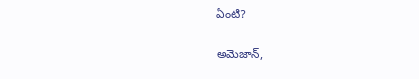ఏంటి?

అమెజాన్,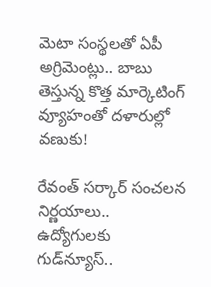మెటా సంస్థలతో ఏపీ అగ్రిమెంట్లు.. బాబు తెస్తున్న కొత్త మార్కెటింగ్ వ్యూహంతో దళారుల్లో వణుకు!

రేవంత్ సర్కార్ సంచలన నిర్ణయాలు.. ఉద్యోగులకు గుడ్‌న్యూస్..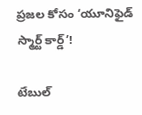ప్రజల కోసం ‘యూనిఫైడ్ స్మార్ట్ కార్డ్’!

టేబుల్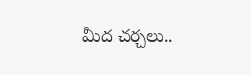మీద చర్చలు..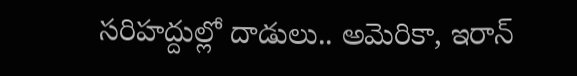సరిహద్దుల్లో దాడులు.. అమెరికా, ఇరాన్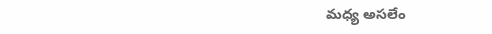మధ్య అసలేం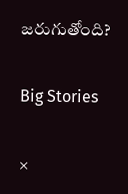జరుగుతోంది?

Big Stories

×